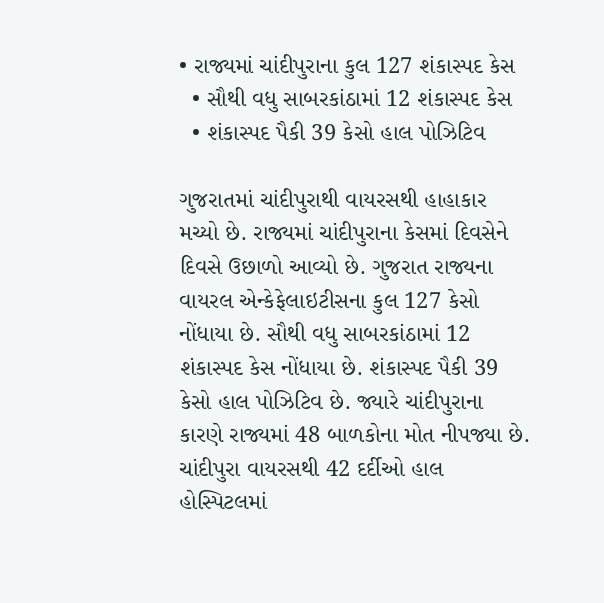• રાજ્યમાં ચાંદીપુરાના કુલ 127 શંકાસ્પદ કેસ
  • સૌથી વધુ સાબરકાંઠામાં 12 શંકાસ્પદ કેસ
  • શંકાસ્પદ પૈકી 39 કેસો હાલ પોઝિટિવ

ગુજરાતમાં ચાંદીપુરાથી વાયરસથી હાહાકાર મચ્યો છે. રાજ્યમાં ચાંદીપુરાના કેસમાં દિવસેને દિવસે ઉછાળો આવ્યો છે. ગુજરાત રાજ્યના વાયરલ એન્કેફેલાઇટીસના કુલ 127 કેસો નોંધાયા છે. સૌથી વધુ સાબરકાંઠામાં 12 શંકાસ્પદ કેસ નોંધાયા છે. શંકાસ્પદ પૈકી 39 કેસો હાલ પોઝિટિવ છે. જ્યારે ચાંદીપુરાના કારણે રાજ્યમાં 48 બાળકોના મોત નીપજ્યા છે. ચાંદીપુરા વાયરસથી 42 દર્દીઓ હાલ હોસ્પિટલમાં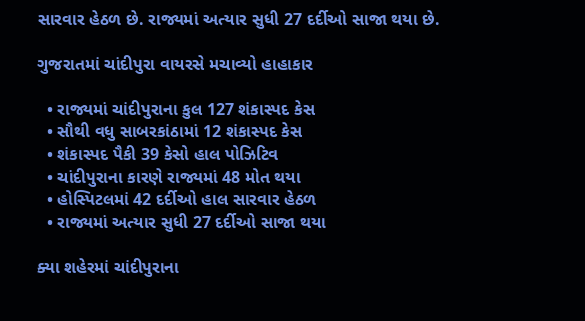સારવાર હેઠળ છે. રાજ્યમાં અત્યાર સુધી 27 દર્દીઓ સાજા થયા છે.

ગુજરાતમાં ચાંદીપુરા વાયરસે મચાવ્યો હાહાકાર

  • રાજ્યમાં ચાંદીપુરાના કુલ 127 શંકાસ્પદ કેસ
  • સૌથી વધુ સાબરકાંઠામાં 12 શંકાસ્પદ કેસ
  • શંકાસ્પદ પૈકી 39 કેસો હાલ પોઝિટિવ
  • ચાંદીપુરાના કારણે રાજ્યમાં 48 મોત થયા
  • હોસ્પિટલમાં 42 દર્દીઓ હાલ સારવાર હેઠળ
  • રાજ્યમાં અત્યાર સુધી 27 દર્દીઓ સાજા થયા

ક્યા શહેરમાં ચાંદીપુરાના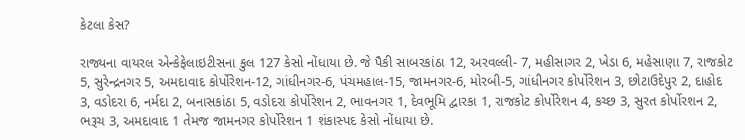કેટલા કેસ?

રાજ્યના વાયરલ એન્કેફેલાઇટીસના કુલ 127 કેસો નોંધાયા છે. જે પૈકી સાબરકાંઠા 12, અરવલ્લી- 7, મહીસાગર 2, ખેડા 6, મહેસાણા 7, રાજકોટ 5, સુરેન્દ્રનગર 5, અમદાવાદ કોર્પોરેશન-12, ગાંધીનગર-6, પંચમહાલ-15, જામનગર-6, મોરબી-5, ગાંધીનગર કોર્પોરેશન 3, છોટાઉદેપુર 2, દાહોદ 3, વડોદરા 6, નર્મદા 2, બનાસકાંઠા 5, વડોદરા કોર્પોરેશન 2, ભાવનગર 1, દેવભૂમિ દ્વારકા 1, રાજકોટ કોર્પોરેશન 4, કચ્છ 3, સુરત કોર્પોરશન 2, ભરૂચ 3, અમદાવાદ 1 તેમજ જામનગર કોર્પોરેશન 1 શંકાસ્પદ કેસો નોંધાયા છે.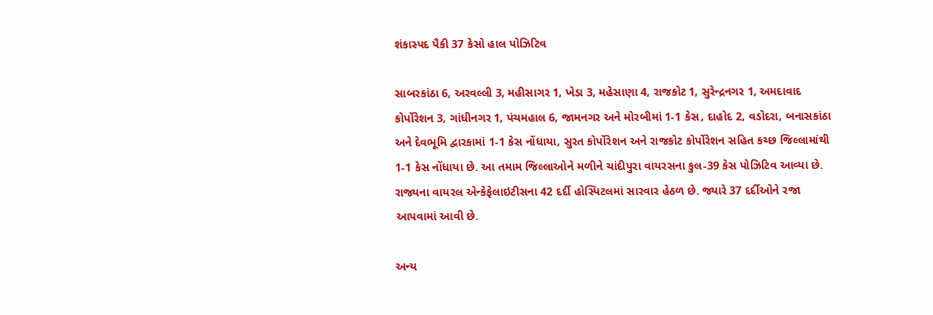શંકાસ્પદ પૈકી 37 કેસો હાલ પોઝિટિવ

સાબરકાંઠા 6, અરવલ્લી 3, મહીસાગર 1, ખેડા 3, મહેસાણા 4, રાજકોટ 1, સુરેન્દ્રનગર 1, અમદાવાદ કોર્પોરેશન 3, ગાંધીનગર 1, પંચમહાલ 6, જામનગર અને મોરબીમાં 1-1 કેસ, દાહોદ 2, વડોદરા, બનાસકાંઠા અને દેવભૂમિ દ્વારકામાં 1-1 કેસ નોંધાયા, સુરત કોર્પોરેશન અને રાજકોટ કોર્પોરેશન સહિત કચ્છ જિલ્લામાંથી 1-1 કેસ નોંધાયા છે. આ તમામ જિલ્લાઓને મળીને ચાંદીપુરા વાયરસના કુલ-39 કેસ પોઝિટિવ આવ્યા છે. રાજ્યના વાયરલ એન્કેફેલાઇટીસના 42 દર્દી હોસ્પિટલમાં સારવાર હેઠળ છે. જ્યારે 37 દર્દીઓને રજા આપવામાં આવી છે.

અન્ય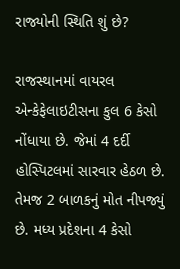રાજ્યોની સ્થિતિ શું છે?

રાજસ્થાનમાં વાયરલ એન્કેફેલાઇટીસના કુલ 6 કેસો નોંધાયા છે. જેમાં 4 દર્દી હોસ્પિટલમાં સારવાર હેઠળ છે. તેમજ 2 બાળકનું મોત નીપજ્યું છે. મધ્ય પ્રદેશના 4 કેસો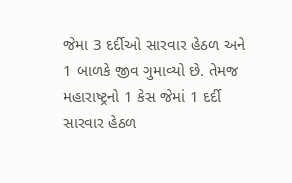જેમા 3 દર્દીઓ સારવાર હેઠળ અને 1 બાળકે જીવ ગુમાવ્યો છે. તેમજ મહારાષ્ટ્રનો 1 કેસ જેમાં 1 દર્દી સારવાર હેઠળ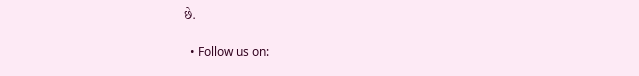છે.

  • Follow us on: